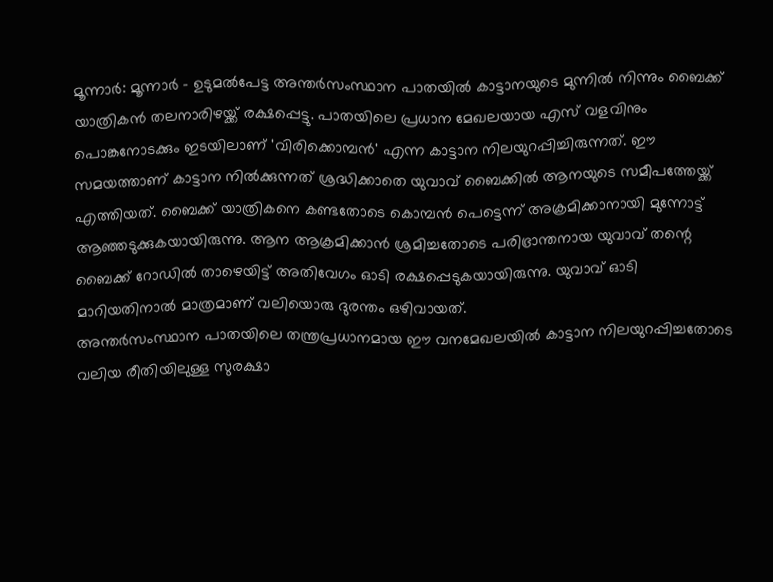മൂന്നാർ: മൂന്നാർ - ഉടുമൽപേട്ട അന്തർസംസ്ഥാന പാതയിൽ കാട്ടാനയുടെ മുന്നിൽ നിന്നും ബൈക്ക് യാത്രികൻ തലനാരിഴയ്ക്ക് രക്ഷപ്പെട്ടു. പാതയിലെ പ്രധാന മേഖലയായ എസ് വളവിനും പൊങ്കനോടക്കും ഇടയിലാണ് 'വിരിക്കൊമ്പൻ' എന്ന കാട്ടാന നിലയുറപ്പിച്ചിരുന്നത്. ഈ സമയത്താണ് കാട്ടാന നിൽക്കുന്നത് ശ്രദ്ധിക്കാതെ യുവാവ് ബൈക്കിൽ ആനയുടെ സമീപത്തേയ്ക്ക് എത്തിയത്. ബൈക്ക് യാത്രികനെ കണ്ടതോടെ കൊമ്പൻ പെട്ടെന്ന് അക്രമിക്കാനായി മുന്നോട്ട് ആഞ്ഞടുക്കുകയായിരുന്നു. ആന ആക്രമിക്കാൻ ശ്രമിച്ചതോടെ പരിഭ്രാന്തനായ യുവാവ് തന്റെ ബൈക്ക് റോഡിൽ താഴെയിട്ട് അതിവേഗം ഓടി രക്ഷപ്പെടുകയായിരുന്നു. യുവാവ് ഓടി മാറിയതിനാൽ മാത്രമാണ് വലിയൊരു ദുരന്തം ഒഴിവായത്.
അന്തർസംസ്ഥാന പാതയിലെ തന്ത്രപ്രധാനമായ ഈ വനമേഖലയിൽ കാട്ടാന നിലയുറപ്പിച്ചതോടെ വലിയ രീതിയിലുള്ള സുരക്ഷാ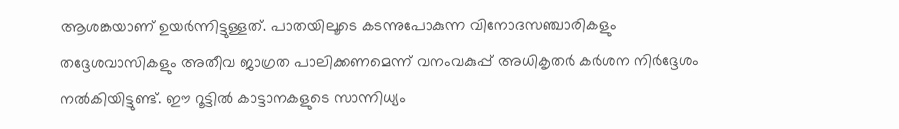ആശങ്കയാണ് ഉയർന്നിട്ടുള്ളത്. പാതയിലൂടെ കടന്നുപോകുന്ന വിനോദസഞ്ചാരികളും തദ്ദേശവാസികളും അതീവ ജാഗ്രത പാലിക്കണമെന്ന് വനംവകുപ്പ് അധികൃതർ കർശന നിർദ്ദേശം നൽകിയിട്ടുണ്ട്. ഈ റൂട്ടിൽ കാട്ടാനകളുടെ സാന്നിധ്യം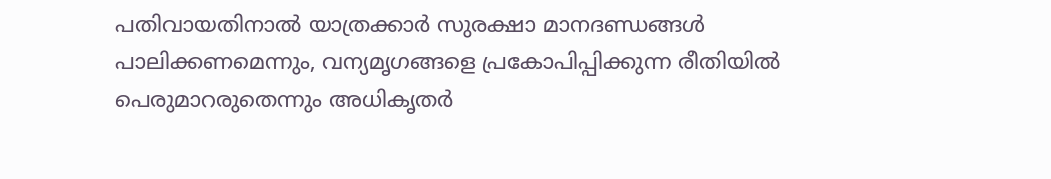പതിവായതിനാൽ യാത്രക്കാർ സുരക്ഷാ മാനദണ്ഡങ്ങൾ പാലിക്കണമെന്നും, വന്യമൃഗങ്ങളെ പ്രകോപിപ്പിക്കുന്ന രീതിയിൽ പെരുമാറരുതെന്നും അധികൃതർ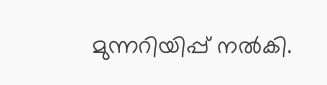മുന്നറിയിപ്പ് നൽകി.